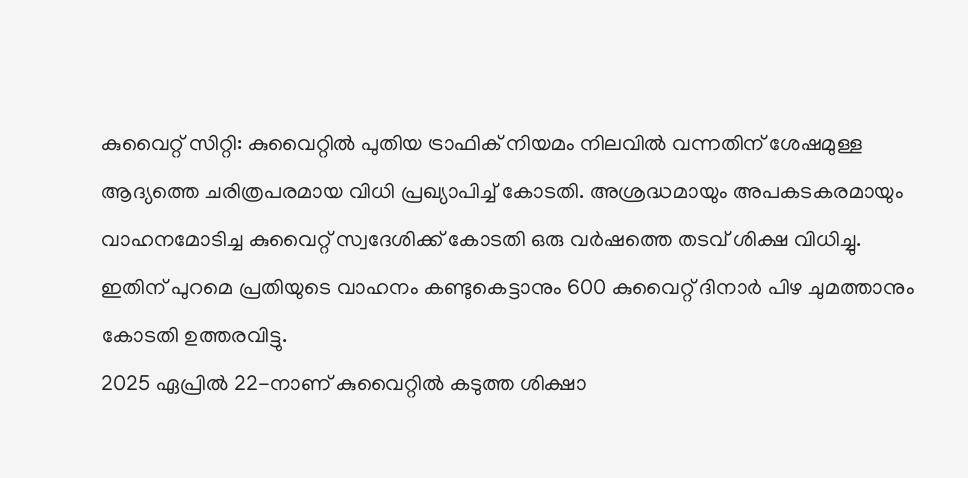കുവൈറ്റ് സിറ്റി: കുവൈറ്റിൽ പുതിയ ട്രാഫിക് നിയമം നിലവിൽ വന്നതിന് ശേഷമുള്ള ആദ്യത്തെ ചരിത്രപരമായ വിധി പ്രഖ്യാപിച്ച് കോടതി. അശ്രദ്ധമായും അപകടകരമായും വാഹനമോടിച്ച കുവൈറ്റ് സ്വദേശിക്ക് കോടതി ഒരു വർഷത്തെ തടവ് ശിക്ഷ വിധിച്ചു. ഇതിന് പുറമെ പ്രതിയുടെ വാഹനം കണ്ടുകെട്ടാനും 600 കുവൈറ്റ് ദിനാർ പിഴ ചുമത്താനും കോടതി ഉത്തരവിട്ടു.
2025 ഏപ്രിൽ 22-നാണ് കുവൈറ്റിൽ കടുത്ത ശിക്ഷാ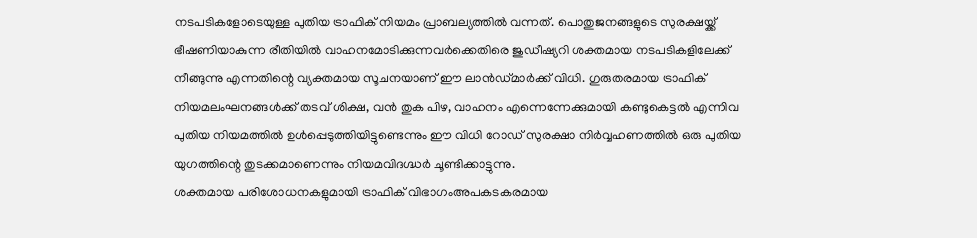നടപടികളോടെയുള്ള പുതിയ ട്രാഫിക് നിയമം പ്രാബല്യത്തിൽ വന്നത്. പൊതുജനങ്ങളുടെ സുരക്ഷയ്ക്ക് ഭീഷണിയാകുന്ന രീതിയിൽ വാഹനമോടിക്കുന്നവർക്കെതിരെ ജുഡീഷ്യറി ശക്തമായ നടപടികളിലേക്ക് നീങ്ങുന്നു എന്നതിന്റെ വ്യക്തമായ സൂചനയാണ് ഈ ലാൻഡ്മാർക്ക് വിധി. ഗുരുതരമായ ട്രാഫിക് നിയമലംഘനങ്ങൾക്ക് തടവ് ശിക്ഷ, വൻ തുക പിഴ, വാഹനം എന്നെന്നേക്കുമായി കണ്ടുകെട്ടൽ എന്നിവ പുതിയ നിയമത്തിൽ ഉൾപ്പെടുത്തിയിട്ടുണ്ടെന്നും ഈ വിധി റോഡ് സുരക്ഷാ നിർവ്വഹണത്തിൽ ഒരു പുതിയ യുഗത്തിന്റെ തുടക്കമാണെന്നും നിയമവിദഗ്ദ്ധർ ചൂണ്ടിക്കാട്ടുന്നു.
ശക്തമായ പരിശോധനകളുമായി ട്രാഫിക് വിഭാഗംഅപകടകരമായ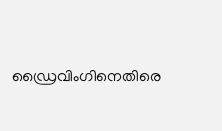ഡ്രൈവിംഗിനെതിരെ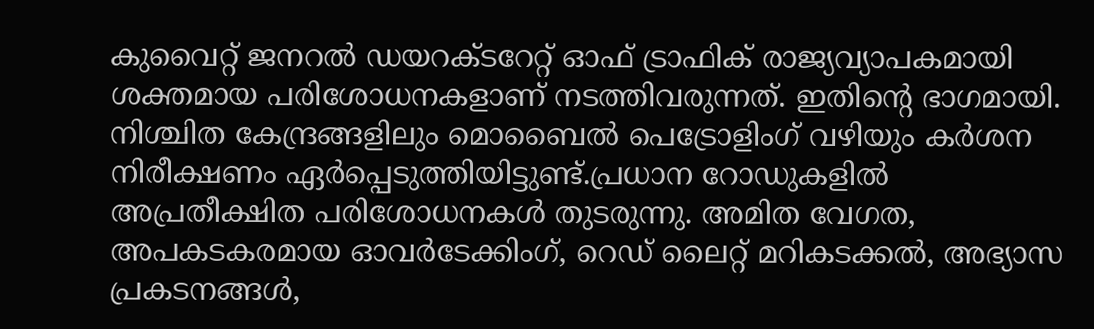കുവൈറ്റ് ജനറൽ ഡയറക്ടറേറ്റ് ഓഫ് ട്രാഫിക് രാജ്യവ്യാപകമായി ശക്തമായ പരിശോധനകളാണ് നടത്തിവരുന്നത്. ഇതിന്റെ ഭാഗമായി. നിശ്ചിത കേന്ദ്രങ്ങളിലും മൊബൈൽ പെട്രോളിംഗ് വഴിയും കർശന നിരീക്ഷണം ഏർപ്പെടുത്തിയിട്ടുണ്ട്.പ്രധാന റോഡുകളിൽ അപ്രതീക്ഷിത പരിശോധനകൾ തുടരുന്നു. അമിത വേഗത, അപകടകരമായ ഓവർടേക്കിംഗ്, റെഡ് ലൈറ്റ് മറികടക്കൽ, അഭ്യാസ പ്രകടനങ്ങൾ,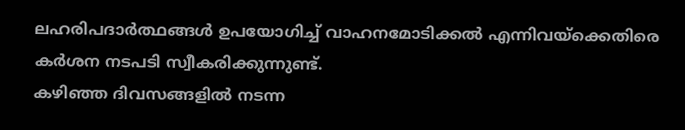ലഹരിപദാർത്ഥങ്ങൾ ഉപയോഗിച്ച് വാഹനമോടിക്കൽ എന്നിവയ്ക്കെതിരെ കർശന നടപടി സ്വീകരിക്കുന്നുണ്ട്.
കഴിഞ്ഞ ദിവസങ്ങളിൽ നടന്ന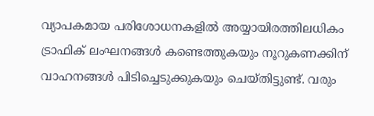വ്യാപകമായ പരിശോധനകളിൽ അയ്യായിരത്തിലധികം ട്രാഫിക് ലംഘനങ്ങൾ കണ്ടെത്തുകയും നൂറുകണക്കിന് വാഹനങ്ങൾ പിടിച്ചെടുക്കുകയും ചെയ്തിട്ടുണ്ട്. വരും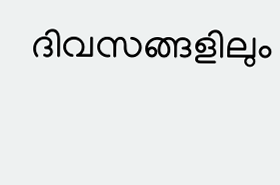ദിവസങ്ങളിലും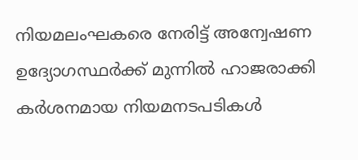നിയമലംഘകരെ നേരിട്ട് അന്വേഷണ ഉദ്യോഗസ്ഥർക്ക് മുന്നിൽ ഹാജരാക്കി കർശനമായ നിയമനടപടികൾ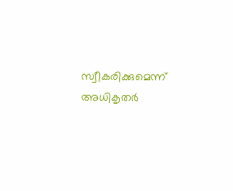സ്വീകരിക്കുമെന്ന് അധികൃതർ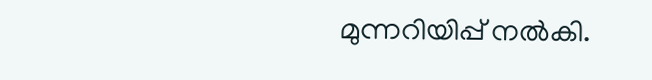മുന്നറിയിപ്പ് നൽകി.